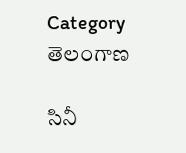Category తెలంగాణ

సినీ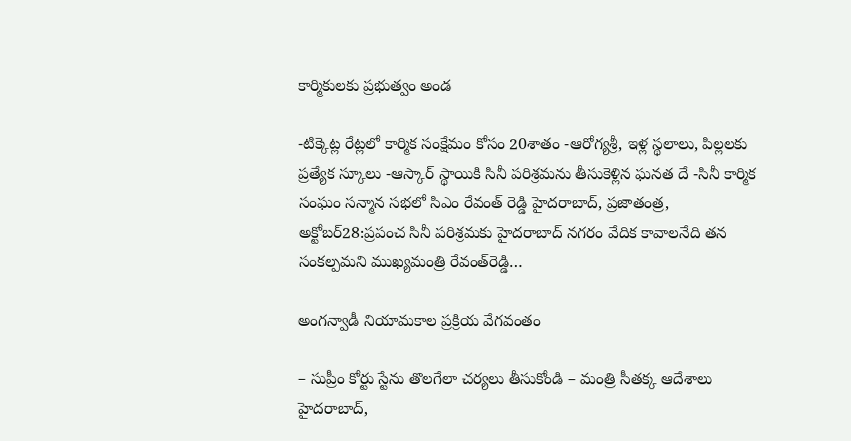కార్మికులకు ప్రభుత్వం అండ

-టిక్కెట్ల రేట్లలో కార్మిక సంక్షేమం కోసం 20శాతం -ఆరోగ్యశ్రీ, ఇళ్ల స్థలాలు, పిల్లలకు ప్రత్యేక స్కూలు -ఆస్కార్‌ ‌స్థాయికి సినీ పరిశ్రమను తీసుకెళ్లిన ఘనత దే -సినీ కార్మిక సంఘం సన్మాన సభలో సిఎం రేవంత్‌ ‌రెడ్డి హైదరాబాద్‌, ప్రజాతంత్ర, అక్టోబర్‌28:ప్రపంచ సినీ పరిశ్రమకు హైదరాబాద్‌ ‌నగరం వేదిక కావాలనేది తన సంకల్పమని ముఖ్యమంత్రి రేవంత్‌రెడ్డి…

అంగ‌న్వాడీ నియామకాల ప్ర‌క్రియ వేగ‌వంతం

– సుప్రీం కోర్టు స్టేను తొలగేలా చ‌ర్య‌లు తీసుకోండి – మంత్రి సీత‌క్క ఆదేశాలు హైద‌రాబాద్‌,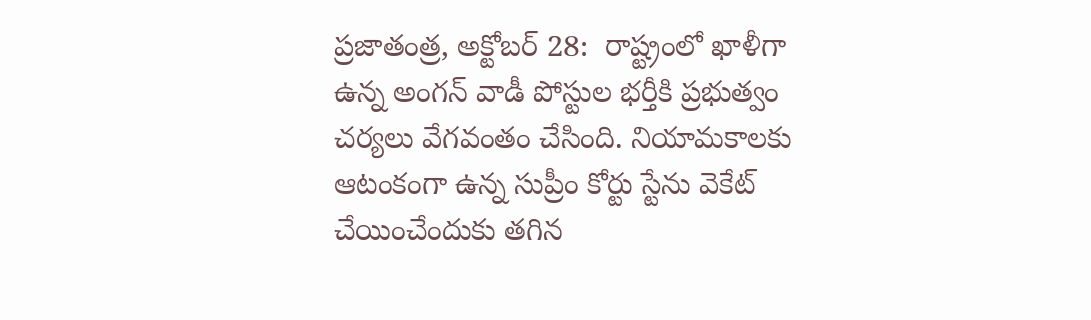ప్ర‌జాతంత్ర‌, అక్టోబ‌ర్‌ 28:  రాష్ట్రంలో ఖాళీగా ఉన్న అంగన్ వాడీ పోస్టుల భర్తీకి ప్రభుత్వం చర్యలు వేగవంతం చేసింది. నియామకాలకు ఆటంకంగా ఉన్న సుప్రీం కోర్టు స్టేను వెకేట్‌ చేయించేందుకు తగిన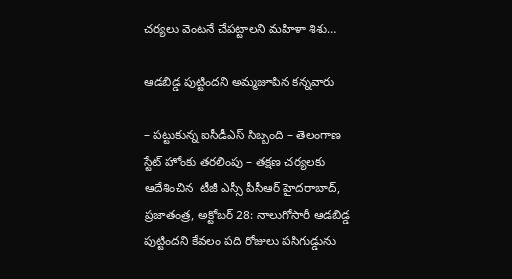చ‌ర్య‌లు వెంటనే చేపట్టాలని మహిళా శిశు…

ఆడ‌బిడ్డ పుట్టిందని అమ్మ‌జూపిన క‌న్న‌వారు

– ప‌ట్టుకున్న ఐసీడీఎస్ సిబ్బంది – తెలంగాణ స్టేట్ హోంకు త‌ర‌లింపు – తక్షణ చర్యలకు ఆదేశించిన  టీజీ ఎస్సీ పీసీఆర్ హైద‌రాబాద్‌, ప్ర‌జాతంత్ర‌, అక్టోబ‌ర్ 28: నాలుగోసారీ ఆడబిడ్డ పుట్టిందని కేవలం పది రోజులు పసిగుడ్డును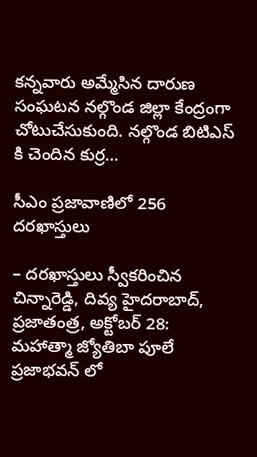క‌న్న‌వారు అమ్మేసిన దారుణ సంఘ‌ట‌న నల్గొండ జిల్లా కేంద్రంగా చోటుచేసుకుంది. నల్గొండ బిటిఎస్ కి చెందిన కుర్ర…

సీఎం ప్రజావాణిలో 256 దరఖాస్తులు

– దరఖాస్తులు స్వీకరించిన చిన్నారెడ్డి, దివ్య హైద‌రాబాద్‌, ప్ర‌జాతంత్ర‌, అక్టోబ‌ర్ 28: మహాత్మా జ్యోతిబా పూలే ప్రజాభవన్ లో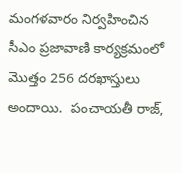మంగళవారం నిర్వహించిన సీఎం ప్రజావాణి కార్యక్రమంలో మొత్తం 256 దరఖాస్తులు అందాయి.  పంచాయతీ రాజ్,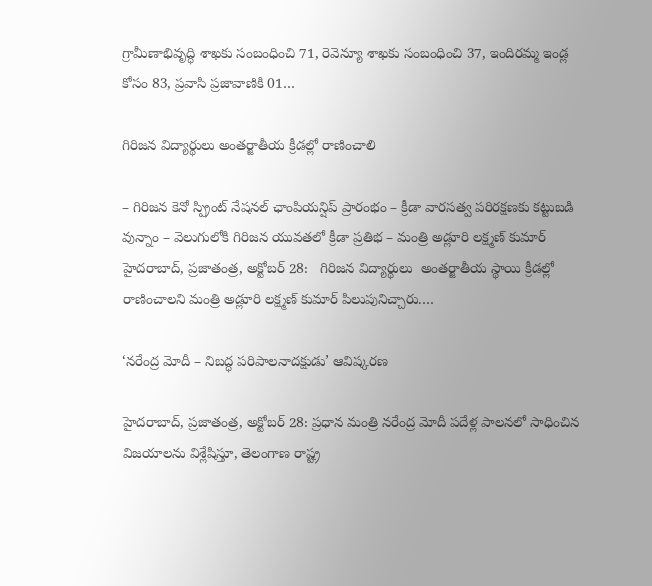గ్రామీణాభివృద్ధి శాఖకు సంబంధించి 71, రెవెన్యూ శాఖకు సంబంధించి 37, ఇందిరమ్మ ఇండ్ల కోసం 83, ప్రవాసి ప్రజావాణికి 01…

గిరిజ‌న విద్యార్థులు అంత‌ర్జాతీయ క్రీడ‌ల్లో రాణించాలి

– గిరిజన కెనో స్ప్రింట్ నేషనల్ ఛాంపియన్షిప్ ప్రారంభం – క్రీడా వార‌స‌త్వ ప‌రిర‌క్ష‌ణ‌కు క‌ట్టుబ‌డి వున్నాం – వెలుగులోకి గిరిజ‌న యువ‌త‌లో క్రీడా ప్ర‌తిభ – మంత్రి అడ్లూరి ల‌క్ష్మ‌ణ్ కుమార్‌ హైద‌రాబాద్‌, ప్ర‌జాతంత్ర‌, అక్టోబ‌ర్ 28:   గిరిజన విద్యార్థులు  అంతర్జాతీయ స్థాయి క్రీడల్లో రాణించాల‌ని మంత్రి అడ్లూరి లక్ష్మణ్ కుమార్ పిలుపునిచ్చారు.…

‘న‌రేంద్ర‌ మోదీ – నిబద్ధ పరిపాలనాదక్షుడు’ ఆవిష్కరణ

హైద‌రాబాద్‌, ప్ర‌జాతంత్ర‌, అక్టోబ‌ర్ 28: ప్రధాన మంత్రి నరేంద్ర మోదీ పదేళ్ల పాలనలో సాధించిన విజయాలను విశ్లేషిస్తూ, తెలంగాణ రాష్ట్ర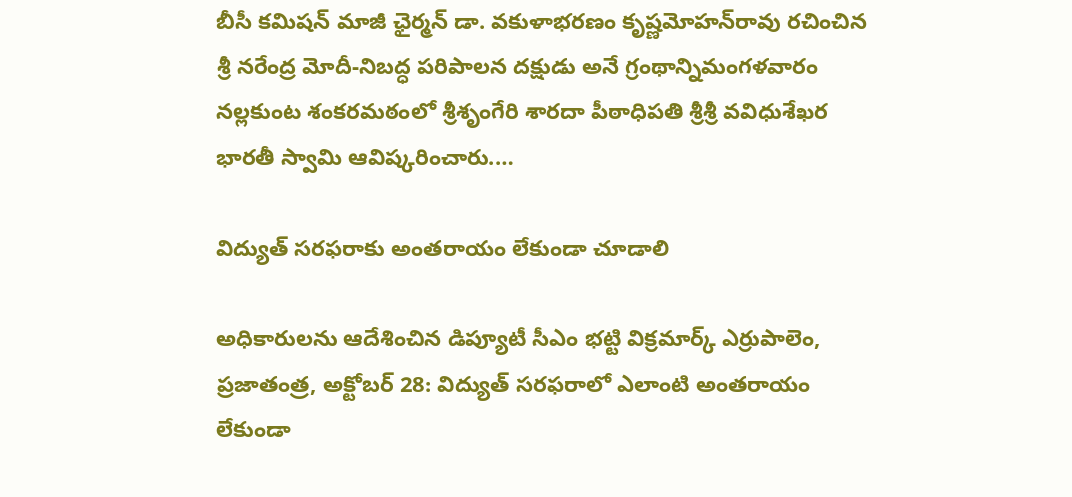బీసీ కమిషన్ మాజీ ఛైర్మన్ డా. వకుళాభరణం కృష్ణమోహన్‌రావు రచించిన శ్రీ నరేంద్ర మోదీ-నిబద్ధ పరిపాలన దక్షుడు అనే గ్రంథాన్నిమంగ‌ళ‌వారం నల్లకుంట శంకరమఠంలో శ్రీశృంగేరి శారదా పీఠాధిపతి శ్రీశ్రీ వవిధుశేఖర భారతీ స్వామి ఆవిష్కరించారు.…

విద్యుత్‌ ‌సరఫరాకు అంతరాయం లేకుండా చూడాలి

అధికారులను ఆదేశించిన డిప్యూటీ సీఎం భట్టి విక్రమార్క్ ఎ‌ర్రుపాలెం, ప్రజాతంత్ర, అక్టోబర్‌ 28: విద్యుత్‌ ‌సరఫరాలో ఎలాంటి అంతరాయం లేకుండా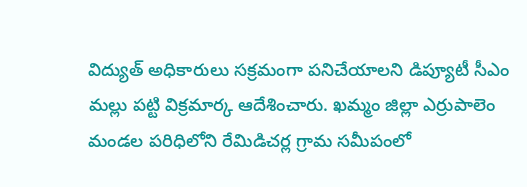విద్యుత్‌ అధికారులు సక్రమంగా పనిచేయాలని డిప్యూటీ సీఎం మల్లు పట్టి విక్రమార్క ఆదేశించారు. ఖమ్మం జిల్లా ఎర్రుపాలెం మండల పరిధిలోని రేమిడిచర్ల గ్రామ సమీపంలో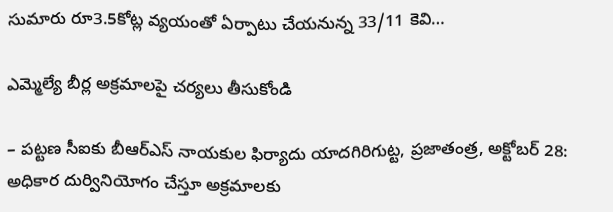సుమారు రూ3.5కోట్ల వ్యయంతో ఏర్పాటు చేయనున్న 33/11 కెవి…

ఎమ్మెల్యే బీర్ల అక్రమాలపై చర్యలు తీసుకోండి

– పట్టణ సీఐకు బీఆర్‌ఎస్‌ నాయకుల ఫిర్యాదు యాదగిరిగుట్ట, ప్రజాతంత్ర, అక్టోబర్‌ 28: అధికార దుర్వినియోగం చేస్తూ అక్రమాలకు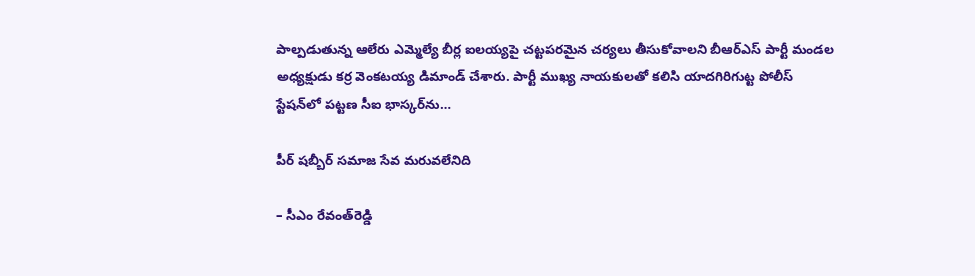పాల్పడుతున్న ఆలేరు ఎమ్మెల్యే బీర్ల ఐలయ్యపై చట్టపరమైన చర్యలు తీసుకోవాలని బీఆర్‌ఎస్‌ పార్టీ మండల అధ్యక్షుడు కర్ర వెంకటయ్య డిమాండ్‌ చేశారు. పార్టీ ముఖ్య నాయకులతో కలిసి యాదగిరిగుట్ట పోలీస్‌ స్టేషన్‌లో పట్టణ సీఐ భాస్కర్‌ను…

పీర్‌ షబ్బీర్‌ సమాజ సేవ మరువలేనిది

– సీఎం రేవంత్‌రెడ్డి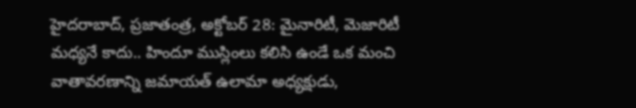హైదరాబాద్‌, ప్రజాతంత్ర, అక్టోబర్‌ 28: మైనారిటీ, మెజారిటీ మధ్యనే కాదు.. హిందూ ముస్లింలు కలిసి ఉండే ఒక మంచి వాతావరణాన్ని జమాయత్‌ ఉలామా అధ్యక్షుడు,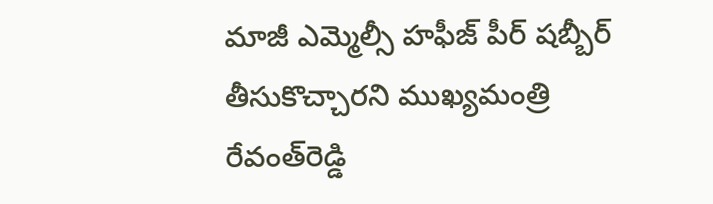మాజీ ఎమ్మెల్సీ హఫీజ్‌ పీర్‌ షబ్బీర్‌ తీసుకొచ్చారని ముఖ్యమంత్రి రేవంత్‌రెడ్డి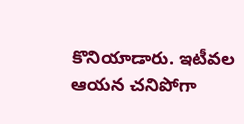కొనియాడారు. ఇటీవల ఆయన చనిపోగా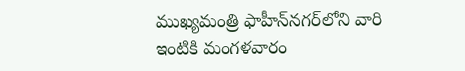ముఖ్యమంత్రి ఫాహీన్‌నగర్‌లోని వారి ఇంటికి మంగళవారం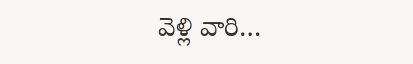వెళ్లి వారి…